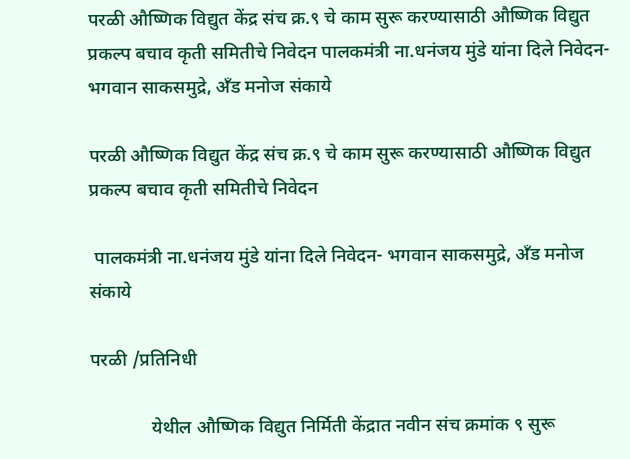परळी औष्णिक विद्युत केंद्र संच क्र.९ चे काम सुरू करण्यासाठी औष्णिक विद्युत प्रकल्प बचाव कृती समितीचे निवेदन पालकमंत्री ना.धनंजय मुंडे यांना दिले निवेदन- भगवान साकसमुद्रे, अँड मनोज संकाये

परळी औष्णिक विद्युत केंद्र संच क्र.९ चे काम सुरू करण्यासाठी औष्णिक विद्युत प्रकल्प बचाव कृती समितीचे निवेदन

 पालकमंत्री ना.धनंजय मुंडे यांना दिले निवेदन- भगवान साकसमुद्रे, अँड मनोज संकाये

परळी /प्रतिनिधी

             येथील औष्णिक विद्युत निर्मिती केंद्रात नवीन संच क्रमांक ९ सुरू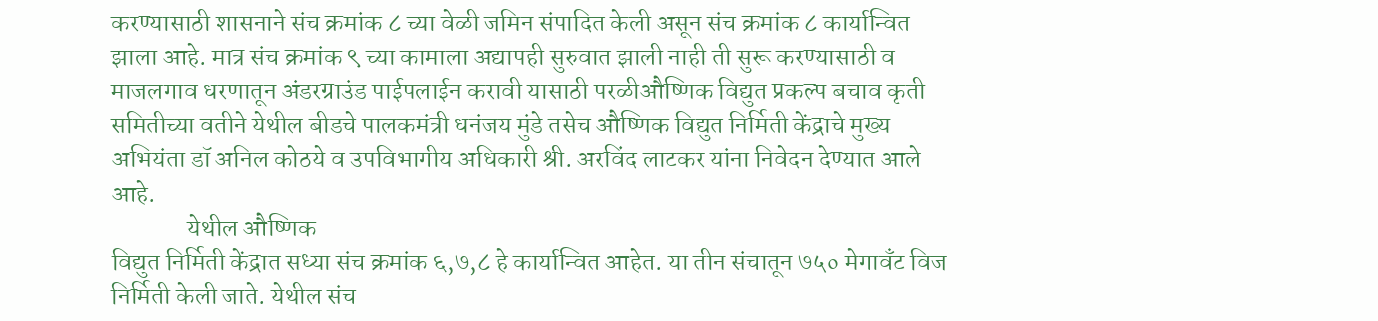करण्यासाठी शासनाने संच क्रमांक ८ च्या वेळी जमिन संपादित केली असून संच क्रमांक ८ कार्यान्वित झाला आहे. मात्र संच क्रमांक ९ च्या कामाला अद्यापही सुरुवात झाली नाही ती सुरू करण्यासाठी व माजलगाव धरणातून अंडरग्राउंड पाईपलाईन करावी यासाठी परळीऔष्णिक विद्युत प्रकल्प बचाव कृती समितीच्या वतीने येथील बीडचे पालकमंत्री धनंजय मुंडे तसेच औष्णिक विद्युत निर्मिती केंद्राचे मुख्य अभियंता डॉ अनिल कोठये व उपविभागीय अधिकारी श्री. अरविंद लाटकर यांना निवेदन देण्यात आले आहे.
               येथील औष्णिक
विद्युत निर्मिती केंद्रात सध्या संच क्रमांक ६,७,८ हे कार्यान्वित आहेत. या तीन संचातून ७५० मेगावँट विज निर्मिती केली जाते. येथील संच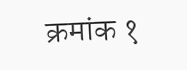क्रमांक १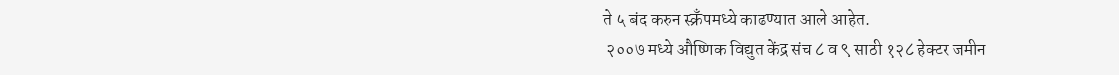ते ५ बंद करुन स्क्रँपमध्ये काढण्यात आले आहेत.
 २००७ मध्ये औष्णिक विद्युत केंद्र संच ८ व ९ साठी १२८ हेक्टर जमीन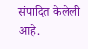संपादित केलेली आहे.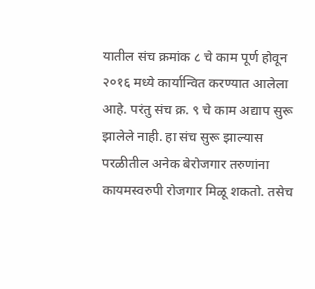यातील संच क्रमांक ८ चे काम पूर्ण होवून  २०१६ मध्ये कार्यान्वित करण्यात आलेला आहे. परंतु संच क्र. ९ चे काम अद्याप सुरू झालेले नाही. हा संच सुरू झाल्यास परळीतील अनेक बेरोजगार तरुणांना कायमस्वरुपी रोजगार मिळू शकतो. तसेच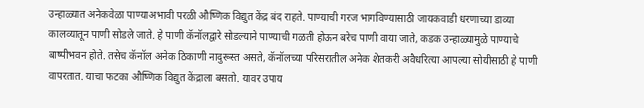उन्हाळ्यात अनेकवेळा पाण्याअभावी परळी औष्णिक विद्युत केंद्र बंद राहते. पाण्याची गरज भागविण्यासाठी जायकवाडी धरणाच्या डाव्या कालव्यातून पाणी सोडले जाते. हे पाणी कॅनॉलद्वारे सोडल्याने पाण्याची गळती होऊन बरेच पाणी वाया जाते, कडक उन्हाळ्यामुळे पाण्याचे बाष्पीभवन होते. तसेच कॅनॉल अनेक ठिकाणी नादुरूस्त असते, कॅनॉलच्या परिसरातील अनेक शेतकरी अवैधरित्या आपल्या सोयीसाठी हे पाणी वापरतात. याचा फटका औष्णिक विद्युत केंद्राला बसतो. यावर उपाय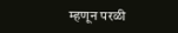म्हणून परळी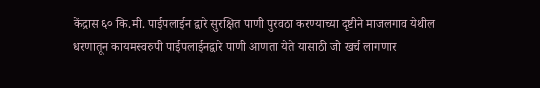केंद्रास ६० कि.मी. पाईपलाईन द्वारे सुरक्षित पाणी पुरवठा करण्याच्या दृष्टीने माजलगाव येथील धरणातून कायमस्वरुपी पाईपलाईनद्वारे पाणी आणता येते यासाठी जो खर्च लागणार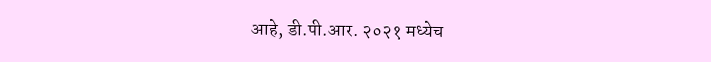आहे, डी.पी.आर. २०२१ मध्येच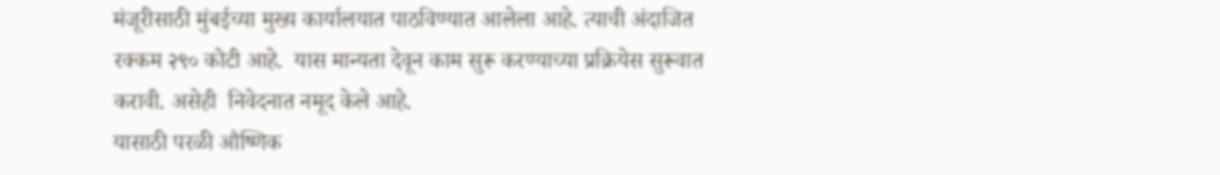मंजूरीसाठी मुंबईच्या मुख्य कार्यालयात पाठविण्यात आलेला आहे. त्याची अंदाजित रक्कम २९० कोटी आहे.  यास मान्यता देवून काम सुरू करण्याच्या प्रक्रियेस सुरूवात करावी. असेही  निवेदनात नमूद केले आहे.
यासाठी परळी औष्णिक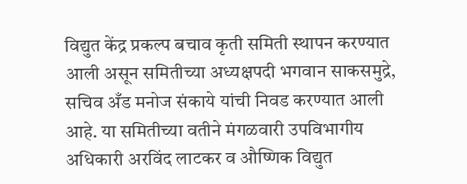विद्युत केंद्र प्रकल्प बचाव कृती समिती स्थापन करण्यात आली असून समितीच्या अध्यक्षपदी भगवान साकसमुद्रे, सचिव अँड मनोज संकाये यांची निवड करण्यात आली आहे. या समितीच्या वतीने मंगळवारी उपविभागीय अधिकारी अरविंद लाटकर व औष्णिक विद्युत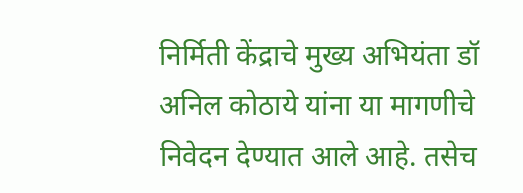निर्मिती केंद्राचे मुख्य अभियंता डॉ अनिल कोठाये यांना या मागणीचे निवेदन देण्यात आले आहे. तसेच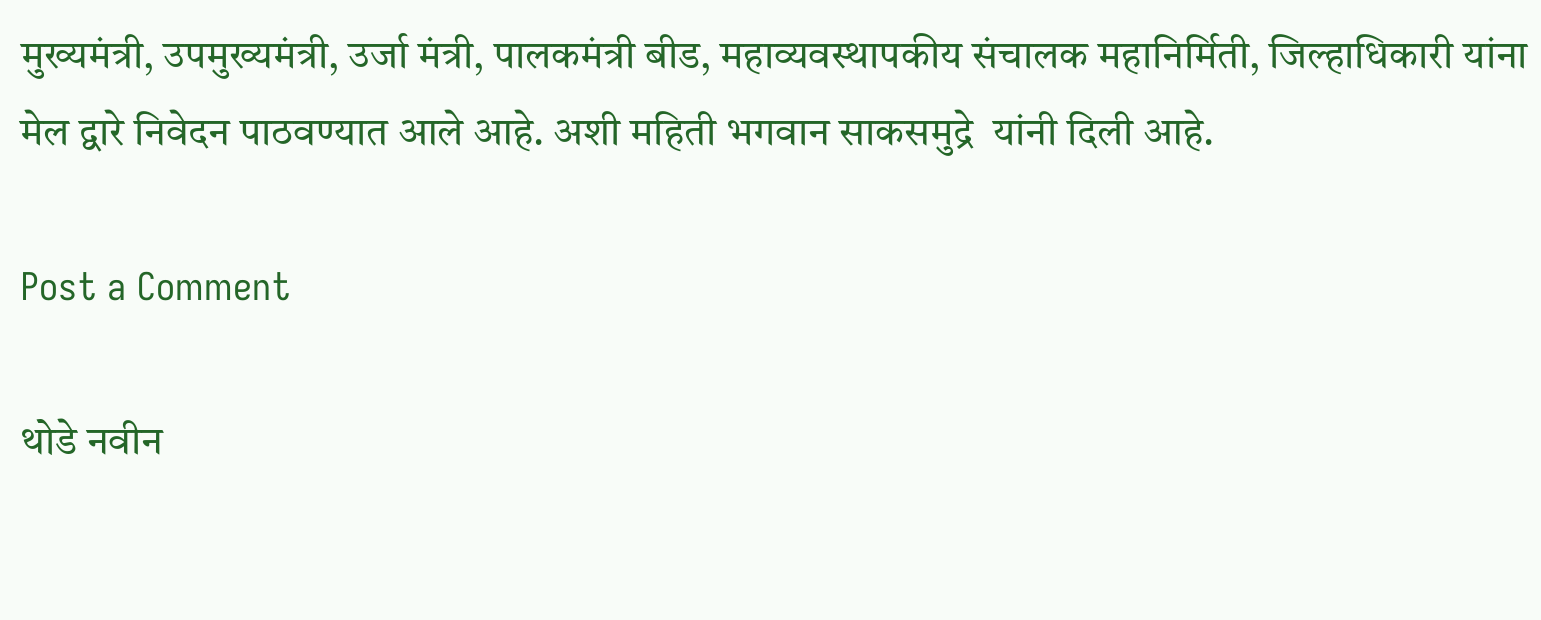मुख्यमंत्री, उपमुख्यमंत्री, उर्जा मंत्री, पालकमंत्री बीड, महाव्यवस्थापकीय संचालक महानिर्मिती, जिल्हाधिकारी यांना मेल द्वारे निवेदन पाठवण्यात आले आहे. अशी महिती भगवान साकसमुद्रे  यांनी दिली आहे.

Post a Comment

थोडे नवीन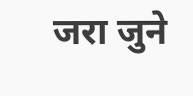जरा जुने